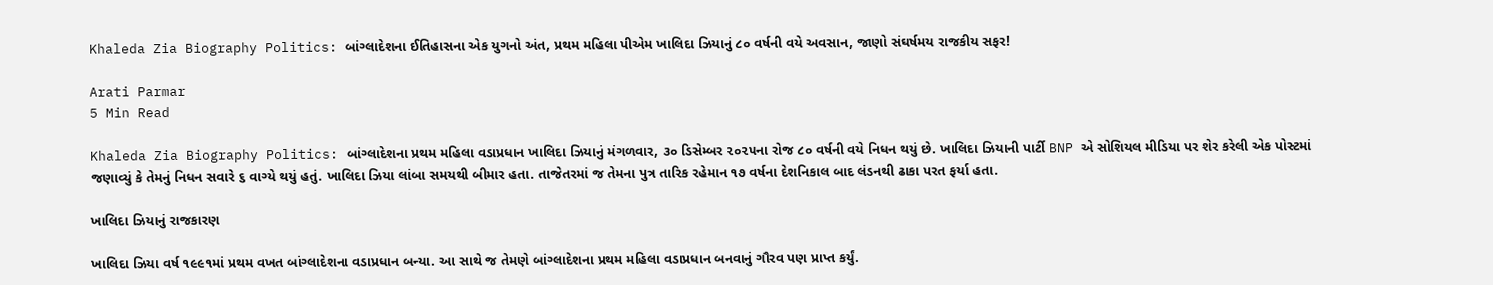Khaleda Zia Biography Politics: બાંગ્લાદેશના ઈતિહાસના એક યુગનો અંત, પ્રથમ મહિલા પીએમ ખાલિદા ઝિયાનું ૮૦ વર્ષની વયે અવસાન, જાણો સંઘર્ષમય રાજકીય સફર!

Arati Parmar
5 Min Read

Khaleda Zia Biography Politics: બાંગ્લાદેશના પ્રથમ મહિલા વડાપ્રધાન ખાલિદા ઝિયાનું મંગળવાર, ૩૦ ડિસેમ્બર ૨૦૨૫ના રોજ ૮૦ વર્ષની વયે નિધન થયું છે. ખાલિદા ઝિયાની પાર્ટી BNP એ સોશિયલ મીડિયા પર શેર કરેલી એક પોસ્ટમાં જણાવ્યું કે તેમનું નિધન સવારે ૬ વાગ્યે થયું હતું. ખાલિદા ઝિયા લાંબા સમયથી બીમાર હતા. તાજેતરમાં જ તેમના પુત્ર તારિક રહેમાન ૧૭ વર્ષના દેશનિકાલ બાદ લંડનથી ઢાકા પરત ફર્યા હતા.

ખાલિદા ઝિયાનું રાજકારણ

ખાલિદા ઝિયા વર્ષ ૧૯૯૧માં પ્રથમ વખત બાંગ્લાદેશના વડાપ્રધાન બન્યા. આ સાથે જ તેમણે બાંગ્લાદેશના પ્રથમ મહિલા વડાપ્રધાન બનવાનું ગૌરવ પણ પ્રાપ્ત કર્યું.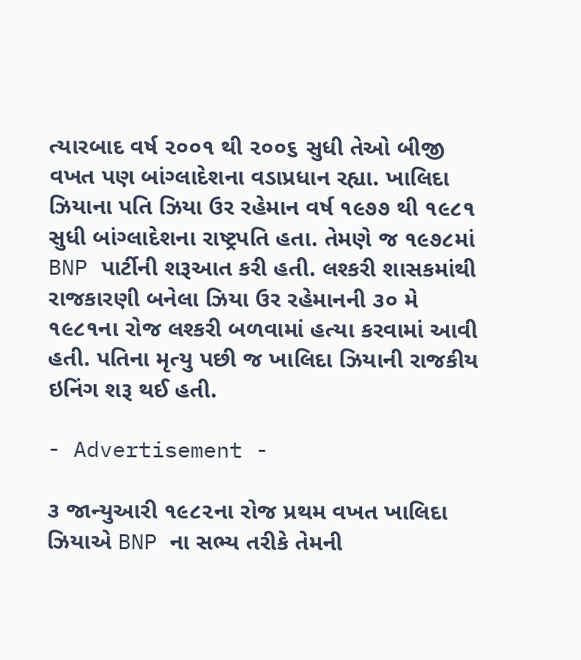ત્યારબાદ વર્ષ ૨૦૦૧ થી ૨૦૦૬ સુધી તેઓ બીજી વખત પણ બાંગ્લાદેશના વડાપ્રધાન રહ્યા. ખાલિદા ઝિયાના પતિ ઝિયા ઉર રહેમાન વર્ષ ૧૯૭૭ થી ૧૯૮૧ સુધી બાંગ્લાદેશના રાષ્ટ્રપતિ હતા. તેમણે જ ૧૯૭૮માં BNP પાર્ટીની શરૂઆત કરી હતી. લશ્કરી શાસકમાંથી રાજકારણી બનેલા ઝિયા ઉર રહેમાનની ૩૦ મે ૧૯૮૧ના રોજ લશ્કરી બળવામાં હત્યા કરવામાં આવી હતી. પતિના મૃત્યુ પછી જ ખાલિદા ઝિયાની રાજકીય ઇનિંગ શરૂ થઈ હતી.

- Advertisement -

૩ જાન્યુઆરી ૧૯૮૨ના રોજ પ્રથમ વખત ખાલિદા ઝિયાએ BNP ના સભ્ય તરીકે તેમની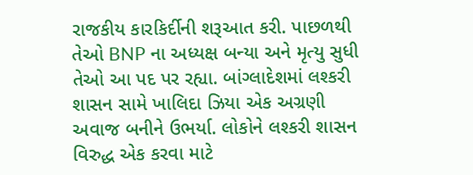રાજકીય કારકિર્દીની શરૂઆત કરી. પાછળથી તેઓ BNP ના અધ્યક્ષ બન્યા અને મૃત્યુ સુધી તેઓ આ પદ પર રહ્યા. બાંગ્લાદેશમાં લશ્કરી શાસન સામે ખાલિદા ઝિયા એક અગ્રણી અવાજ બનીને ઉભર્યા. લોકોને લશ્કરી શાસન વિરુદ્ધ એક કરવા માટે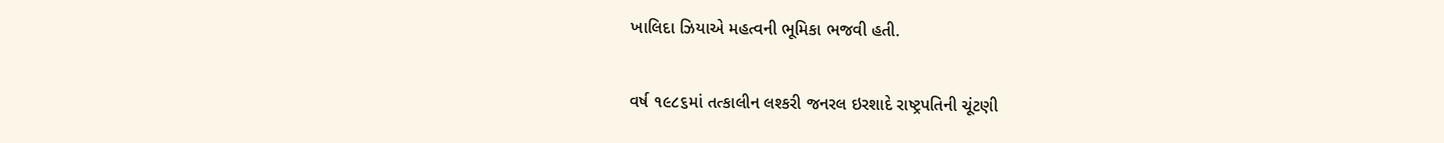ખાલિદા ઝિયાએ મહત્વની ભૂમિકા ભજવી હતી.

વર્ષ ૧૯૮૬માં તત્કાલીન લશ્કરી જનરલ ઇરશાદે રાષ્ટ્રપતિની ચૂંટણી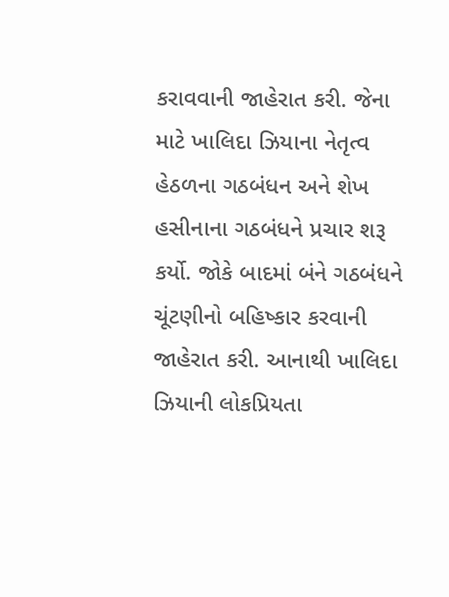કરાવવાની જાહેરાત કરી. જેના માટે ખાલિદા ઝિયાના નેતૃત્વ હેઠળના ગઠબંધન અને શેખ હસીનાના ગઠબંધને પ્રચાર શરૂ કર્યો. જોકે બાદમાં બંને ગઠબંધને ચૂંટણીનો બહિષ્કાર કરવાની જાહેરાત કરી. આનાથી ખાલિદા ઝિયાની લોકપ્રિયતા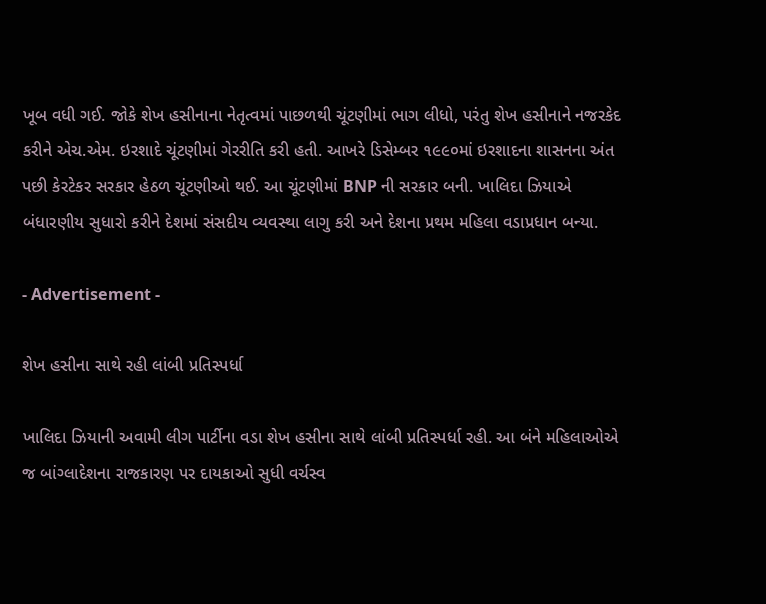ખૂબ વધી ગઈ. જોકે શેખ હસીનાના નેતૃત્વમાં પાછળથી ચૂંટણીમાં ભાગ લીધો, પરંતુ શેખ હસીનાને નજરકેદ કરીને એચ.એમ. ઇરશાદે ચૂંટણીમાં ગેરરીતિ કરી હતી. આખરે ડિસેમ્બર ૧૯૯૦માં ઇરશાદના શાસનના અંત પછી કેરટેકર સરકાર હેઠળ ચૂંટણીઓ થઈ. આ ચૂંટણીમાં BNP ની સરકાર બની. ખાલિદા ઝિયાએ બંધારણીય સુધારો કરીને દેશમાં સંસદીય વ્યવસ્થા લાગુ કરી અને દેશના પ્રથમ મહિલા વડાપ્રધાન બન્યા.

- Advertisement -

શેખ હસીના સાથે રહી લાંબી પ્રતિસ્પર્ધા

ખાલિદા ઝિયાની અવામી લીગ પાર્ટીના વડા શેખ હસીના સાથે લાંબી પ્રતિસ્પર્ધા રહી. આ બંને મહિલાઓએ જ બાંગ્લાદેશના રાજકારણ પર દાયકાઓ સુધી વર્ચસ્વ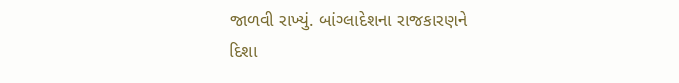જાળવી રાખ્યું. બાંગ્લાદેશના રાજકારણને દિશા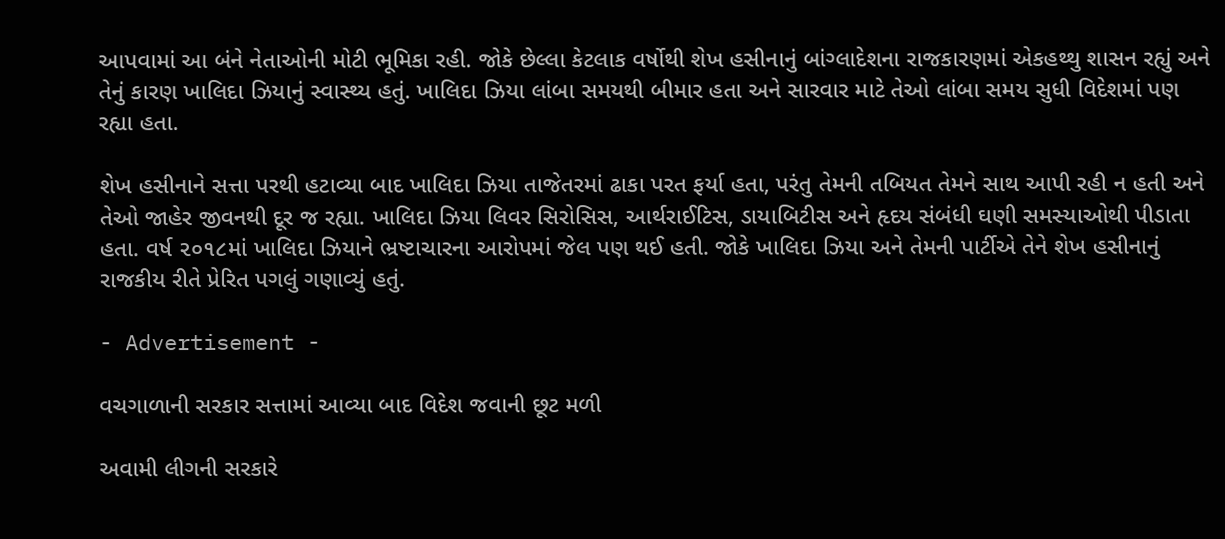આપવામાં આ બંને નેતાઓની મોટી ભૂમિકા રહી. જોકે છેલ્લા કેટલાક વર્ષોથી શેખ હસીનાનું બાંગ્લાદેશના રાજકારણમાં એકહથ્થુ શાસન રહ્યું અને તેનું કારણ ખાલિદા ઝિયાનું સ્વાસ્થ્ય હતું. ખાલિદા ઝિયા લાંબા સમયથી બીમાર હતા અને સારવાર માટે તેઓ લાંબા સમય સુધી વિદેશમાં પણ રહ્યા હતા.

શેખ હસીનાને સત્તા પરથી હટાવ્યા બાદ ખાલિદા ઝિયા તાજેતરમાં ઢાકા પરત ફર્યા હતા, પરંતુ તેમની તબિયત તેમને સાથ આપી રહી ન હતી અને તેઓ જાહેર જીવનથી દૂર જ રહ્યા. ખાલિદા ઝિયા લિવર સિરોસિસ, આર્થરાઈટિસ, ડાયાબિટીસ અને હૃદય સંબંધી ઘણી સમસ્યાઓથી પીડાતા હતા. વર્ષ ૨૦૧૮માં ખાલિદા ઝિયાને ભ્રષ્ટાચારના આરોપમાં જેલ પણ થઈ હતી. જોકે ખાલિદા ઝિયા અને તેમની પાર્ટીએ તેને શેખ હસીનાનું રાજકીય રીતે પ્રેરિત પગલું ગણાવ્યું હતું.

- Advertisement -

વચગાળાની સરકાર સત્તામાં આવ્યા બાદ વિદેશ જવાની છૂટ મળી

અવામી લીગની સરકારે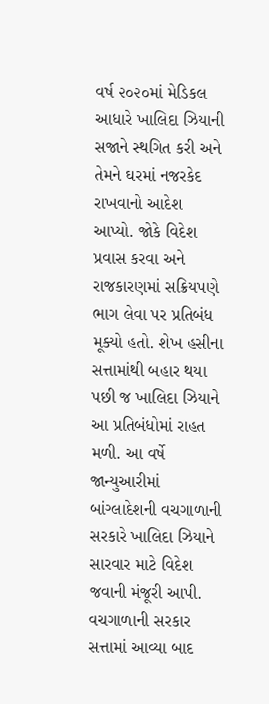વર્ષ ૨૦૨૦માં મેડિકલ આધારે ખાલિદા ઝિયાની સજાને સ્થગિત કરી અને તેમને ઘરમાં નજરકેદ રાખવાનો આદેશ આપ્યો. જોકે વિદેશ પ્રવાસ કરવા અને રાજકારણમાં સક્રિયપણે ભાગ લેવા પર પ્રતિબંધ મૂક્યો હતો. શેખ હસીના સત્તામાંથી બહાર થયા પછી જ ખાલિદા ઝિયાને આ પ્રતિબંધોમાં રાહત મળી. આ વર્ષે જાન્યુઆરીમાં બાંગ્લાદેશની વચગાળાની સરકારે ખાલિદા ઝિયાને સારવાર માટે વિદેશ જવાની મંજૂરી આપી. વચગાળાની સરકાર સત્તામાં આવ્યા બાદ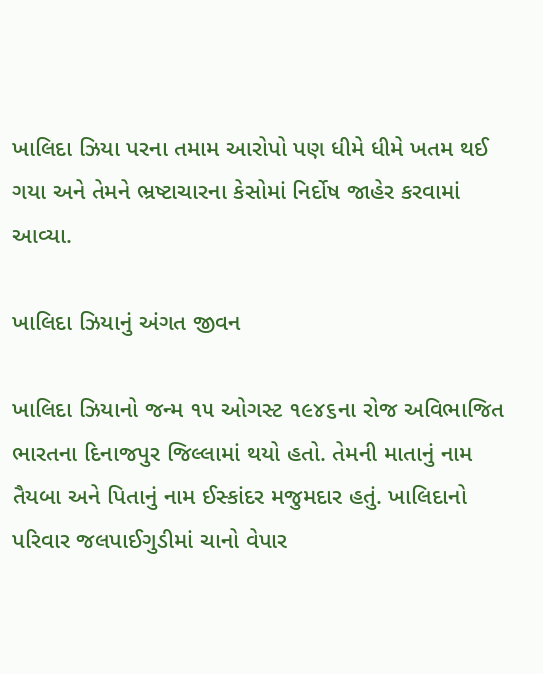ખાલિદા ઝિયા પરના તમામ આરોપો પણ ધીમે ધીમે ખતમ થઈ ગયા અને તેમને ભ્રષ્ટાચારના કેસોમાં નિર્દોષ જાહેર કરવામાં આવ્યા.

ખાલિદા ઝિયાનું અંગત જીવન

ખાલિદા ઝિયાનો જન્મ ૧૫ ઓગસ્ટ ૧૯૪૬ના રોજ અવિભાજિત ભારતના દિનાજપુર જિલ્લામાં થયો હતો. તેમની માતાનું નામ તૈયબા અને પિતાનું નામ ઈસ્કાંદર મજુમદાર હતું. ખાલિદાનો પરિવાર જલપાઈગુડીમાં ચાનો વેપાર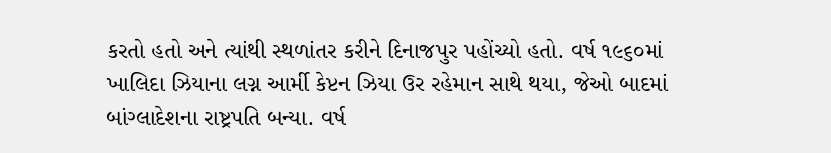કરતો હતો અને ત્યાંથી સ્થળાંતર કરીને દિનાજપુર પહોંચ્યો હતો. વર્ષ ૧૯૬૦માં ખાલિદા ઝિયાના લગ્ન આર્મી કેપ્ટન ઝિયા ઉર રહેમાન સાથે થયા, જેઓ બાદમાં બાંગ્લાદેશના રાષ્ટ્રપતિ બન્યા. વર્ષ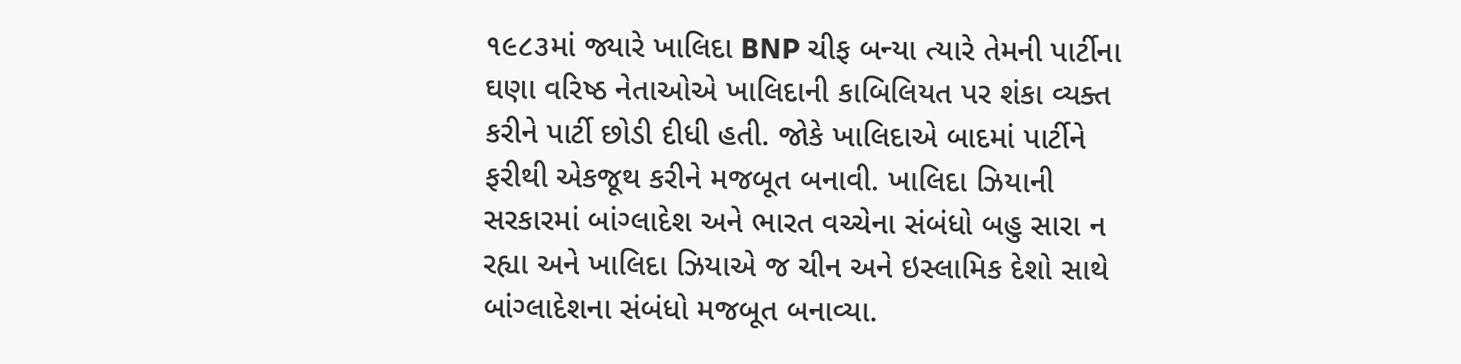૧૯૮૩માં જ્યારે ખાલિદા BNP ચીફ બન્યા ત્યારે તેમની પાર્ટીના ઘણા વરિષ્ઠ નેતાઓએ ખાલિદાની કાબિલિયત પર શંકા વ્યક્ત કરીને પાર્ટી છોડી દીધી હતી. જોકે ખાલિદાએ બાદમાં પાર્ટીને ફરીથી એકજૂથ કરીને મજબૂત બનાવી. ખાલિદા ઝિયાની સરકારમાં બાંગ્લાદેશ અને ભારત વચ્ચેના સંબંધો બહુ સારા ન રહ્યા અને ખાલિદા ઝિયાએ જ ચીન અને ઇસ્લામિક દેશો સાથે બાંગ્લાદેશના સંબંધો મજબૂત બનાવ્યા.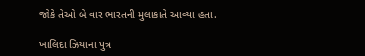જોકે તેઓ બે વાર ભારતની મુલાકાતે આવ્યા હતા.

ખાલિદા ઝિયાના પુત્ર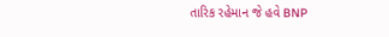તારિક રહેમાન જે હવે BNP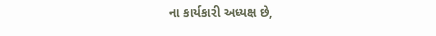ના કાર્યકારી અધ્યક્ષ છે,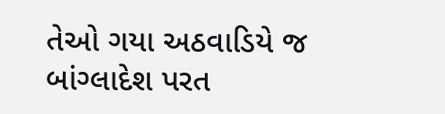તેઓ ગયા અઠવાડિયે જ બાંગ્લાદેશ પરત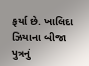ફર્યા છે. ખાલિદા ઝિયાના બીજા પુત્રનું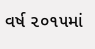વર્ષ ૨૦૧૫માં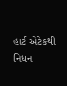હાર્ટ એટેકથી નિધન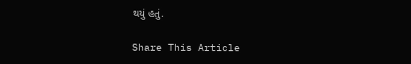થયું હતું.

Share This Article